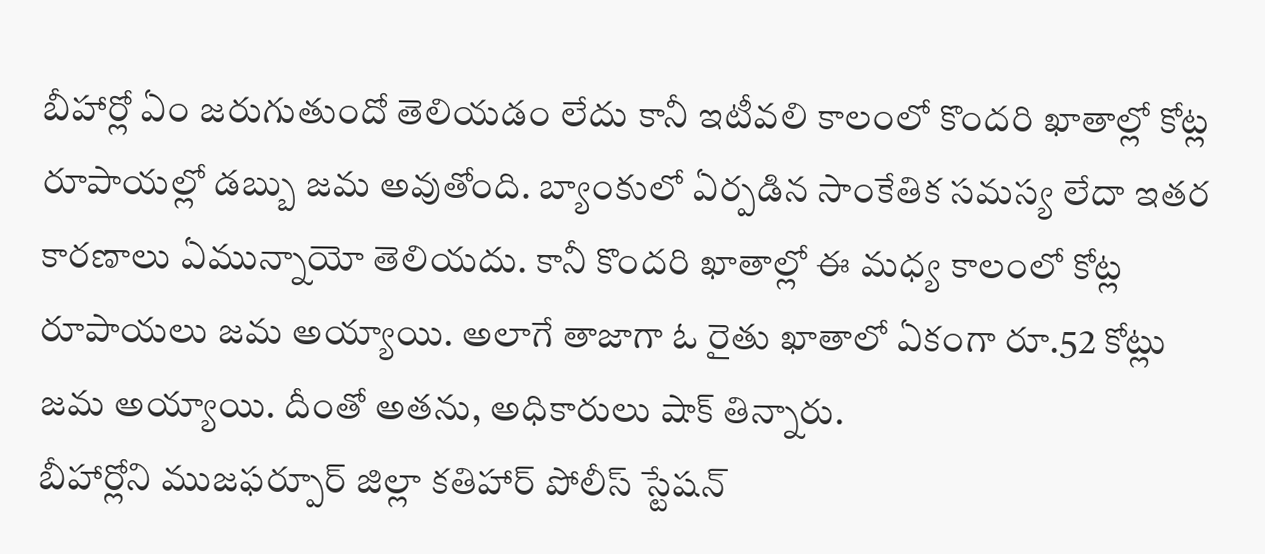బీహార్లో ఏం జరుగుతుందో తెలియడం లేదు కానీ ఇటీవలి కాలంలో కొందరి ఖాతాల్లో కోట్ల రూపాయల్లో డబ్బు జమ అవుతోంది. బ్యాంకులో ఏర్పడిన సాంకేతిక సమస్య లేదా ఇతర కారణాలు ఏమున్నాయో తెలియదు. కానీ కొందరి ఖాతాల్లో ఈ మధ్య కాలంలో కోట్ల రూపాయలు జమ అయ్యాయి. అలాగే తాజాగా ఓ రైతు ఖాతాలో ఏకంగా రూ.52 కోట్లు జమ అయ్యాయి. దీంతో అతను, అధికారులు షాక్ తిన్నారు.
బీహార్లోని ముజఫర్పూర్ జిల్లా కతిహార్ పోలీస్ స్టేషన్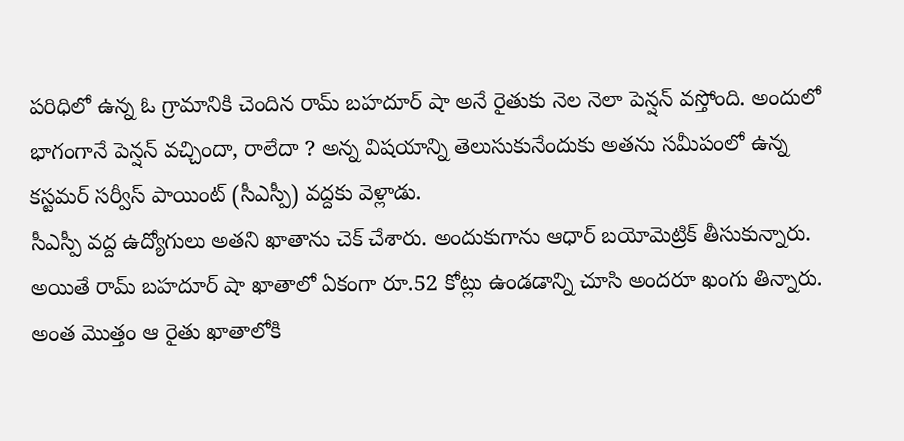పరిధిలో ఉన్న ఓ గ్రామానికి చెందిన రామ్ బహదూర్ షా అనే రైతుకు నెల నెలా పెన్షన్ వస్తోంది. అందులో భాగంగానే పెన్షన్ వచ్చిందా, రాలేదా ? అన్న విషయాన్ని తెలుసుకునేందుకు అతను సమీపంలో ఉన్న కస్టమర్ సర్వీస్ పాయింట్ (సీఎస్పీ) వద్దకు వెళ్లాడు.
సీఎస్పీ వద్ద ఉద్యోగులు అతని ఖాతాను చెక్ చేశారు. అందుకుగాను ఆధార్ బయోమెట్రిక్ తీసుకున్నారు. అయితే రామ్ బహదూర్ షా ఖాతాలో ఏకంగా రూ.52 కోట్లు ఉండడాన్ని చూసి అందరూ ఖంగు తిన్నారు. అంత మొత్తం ఆ రైతు ఖాతాలోకి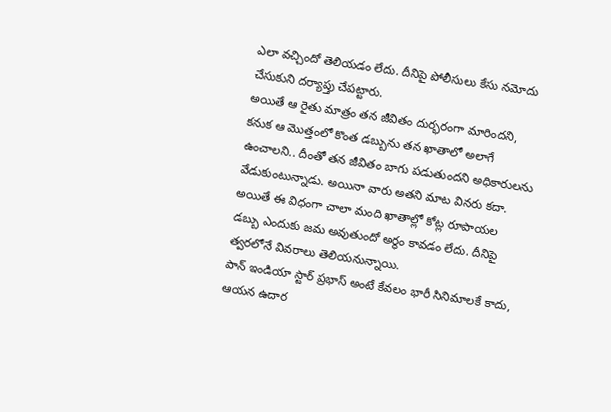ఎలా వచ్చిందో తెలియడం లేదు. దీనిపై పోలీసులు కేసు నమోదు చేసుకుని దర్యాప్తు చేపట్టారు.
అయితే ఆ రైతు మాత్రం తన జీవితం దుర్భరంగా మారిందని, కనుక ఆ మొత్తంలో కొంత డబ్బును తన ఖాతాలో అలాగే ఉంచాలని.. దీంతో తన జీవితం బాగు పడుతుందని అధికారులను వేడుకుంటున్నాడు. అయినా వారు అతని మాట వినరు కదా. అయితే ఈ విధంగా చాలా మంది ఖాతాల్లో కోట్ల రూపాయల డబ్బు ఎందుకు జమ అవుతుందో అర్థం కావడం లేదు. దీనిపై త్వరలోనే వివరాలు తెలియనున్నాయి.
పాన్ ఇండియా స్టార్ ప్రభాస్ అంటే కేవలం భారీ సినిమాలకే కాదు, ఆయన ఉదార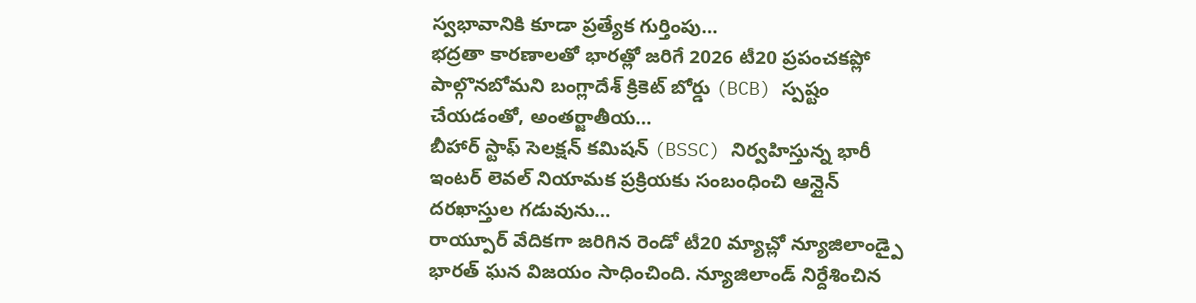స్వభావానికి కూడా ప్రత్యేక గుర్తింపు…
భద్రతా కారణాలతో భారత్లో జరిగే 2026 టీ20 ప్రపంచకప్లో పాల్గొనబోమని బంగ్లాదేశ్ క్రికెట్ బోర్డు (BCB) స్పష్టం చేయడంతో, అంతర్జాతీయ…
బీహార్ స్టాఫ్ సెలక్షన్ కమిషన్ (BSSC) నిర్వహిస్తున్న భారీ ఇంటర్ లెవల్ నియామక ప్రక్రియకు సంబంధించి ఆన్లైన్ దరఖాస్తుల గడువును…
రాయ్పూర్ వేదికగా జరిగిన రెండో టీ20 మ్యాచ్లో న్యూజిలాండ్పై భారత్ ఘన విజయం సాధించింది. న్యూజిలాండ్ నిర్దేశించిన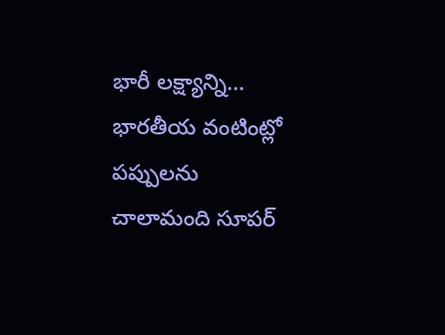భారీ లక్ష్యాన్ని…
భారతీయ వంటింట్లో పప్పులను చాలామంది సూపర్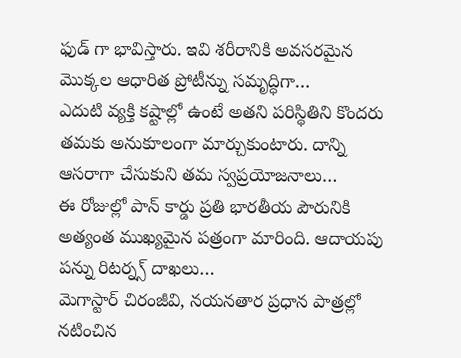ఫుడ్ గా భావిస్తారు. ఇవి శరీరానికి అవసరమైన మొక్కల ఆధారిత ప్రోటీన్ను సమృద్ధిగా…
ఎదుటి వ్యక్తి కష్టాల్లో ఉంటే అతని పరిస్థితిని కొందరు తమకు అనుకూలంగా మార్చుకుంటారు. దాన్ని ఆసరాగా చేసుకుని తమ స్వప్రయోజనాలు…
ఈ రోజుల్లో పాన్ కార్డు ప్రతి భారతీయ పౌరునికి అత్యంత ముఖ్యమైన పత్రంగా మారింది. ఆదాయపు పన్ను రిటర్న్స్ దాఖలు…
మెగాస్టార్ చిరంజీవి, నయనతార ప్రధాన పాత్రల్లో నటించిన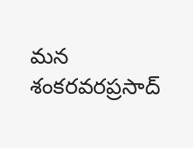మన శంకరవరప్రసాద్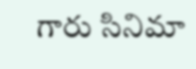గారు సినిమా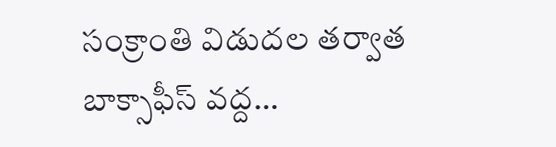సంక్రాంతి విడుదల తర్వాత బాక్సాఫీస్ వద్ద…